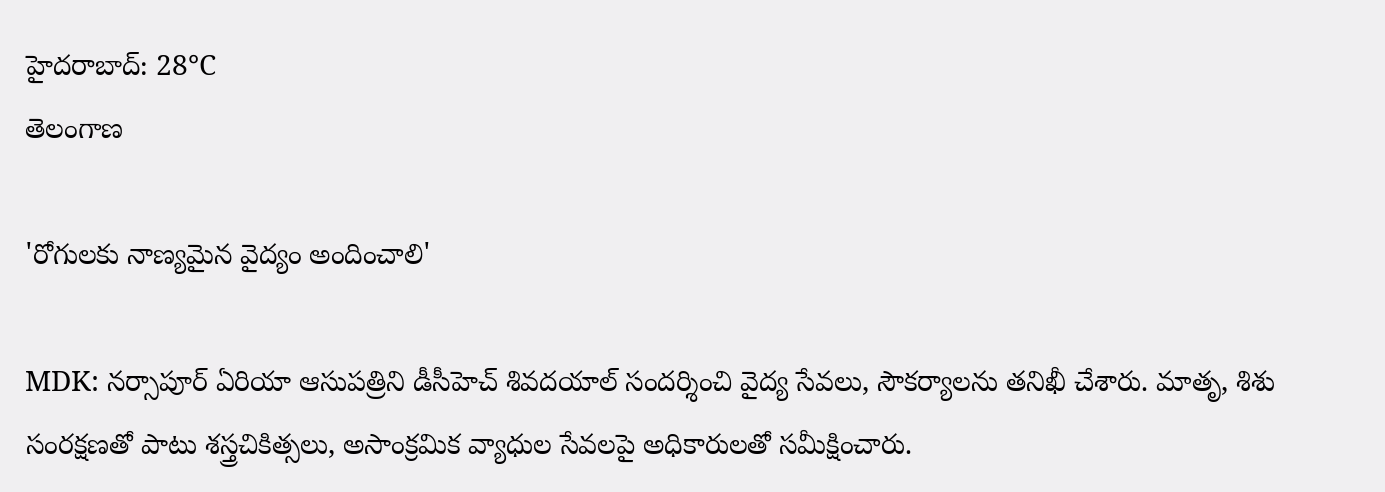హైదరాబాద్: 28°C
తెలంగాణ

'రోగులకు నాణ్యమైన వైద్యం అందించాలి'

MDK: నర్సాపూర్ ఏరియా ఆసుపత్రిని డీసీహెచ్ శివదయాల్ సందర్శించి వైద్య సేవలు, సౌకర్యాలను తనిఖీ చేశారు. మాతృ, శిశు సంరక్షణతో పాటు శస్త్రచికిత్సలు, అసాంక్రమిక వ్యాధుల సేవలపై అధికారులతో సమీక్షించారు.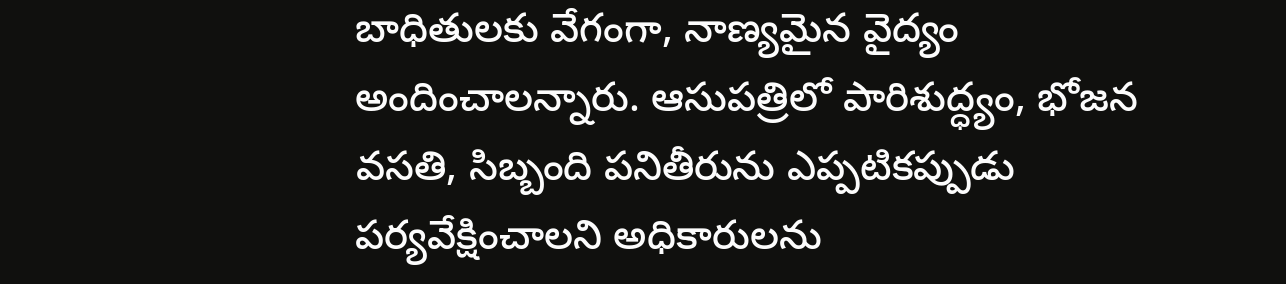బాధితులకు వేగంగా, నాణ్యమైన వైద్యం అందించాలన్నారు. ఆసుపత్రిలో పారిశుద్ధ్యం, భోజన వసతి, సిబ్బంది పనితీరును ఎప్పటికప్పుడు పర్యవేక్షించాలని అధికారులను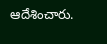ఆదేశించారు.